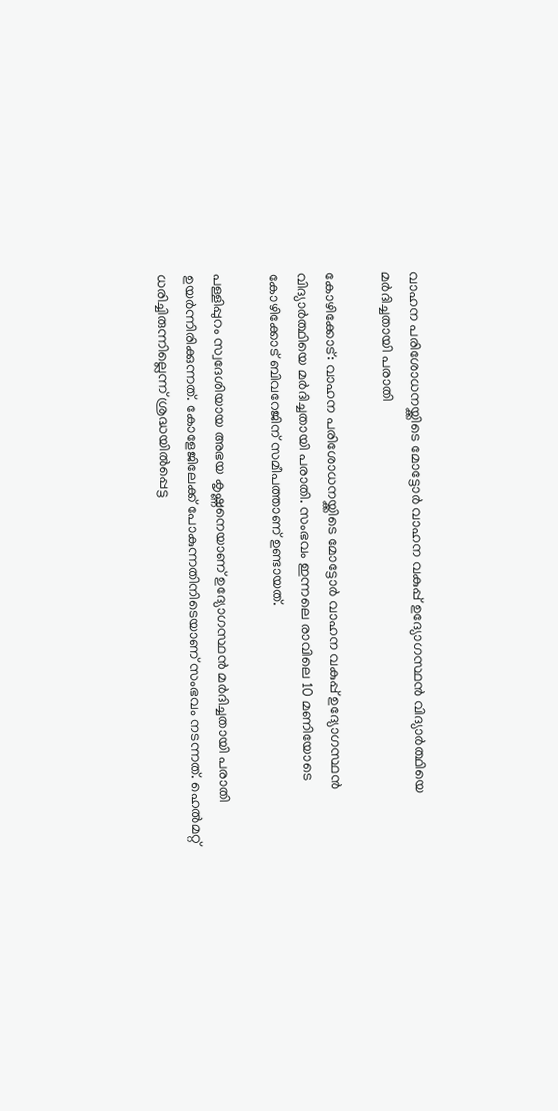വാഹന പരിശോധനയ്ക്കിടെ മോട്ടോർ വാഹന വകുപ്പ് ഉദ്യോഗസ്ഥൻ വിദ്യാർത്ഥിയെ മർദിച്ചതായി പരാതി

കോഴിക്കോട്: വാഹന പരിശോധനയ്ക്കിടെ മോട്ടോർ വാഹന വകുപ്പ് ഉദ്യോഗസ്ഥൻ വിദ്യാർത്ഥിയെ മർദിച്ചതായി പരാതി. സംഭവം ഇന്നലെ രാവിലെ 10 മണിയോടെ കോഴിക്കോട് ബിവറേജിന് സമീപത്താണ് ഉണ്ടായത്.

പള്ളിപ്പുറം സ്വദേശിയായ അഭയ കൃഷ്ണനെയാണ് ഉദ്യോഗസ്ഥൻ മർദിച്ചതായി പരാതി ഉയർന്നിരിക്കുന്നത്. കോളേജിലേക്ക് പോകുന്നതിനിടെയാണ് സംഭവം നടന്നത്. ഹെൽമറ്റ് ധരിച്ചിരുന്നില്ലെന്ന് ശ്രദ്ധയിൽപ്പെട്ട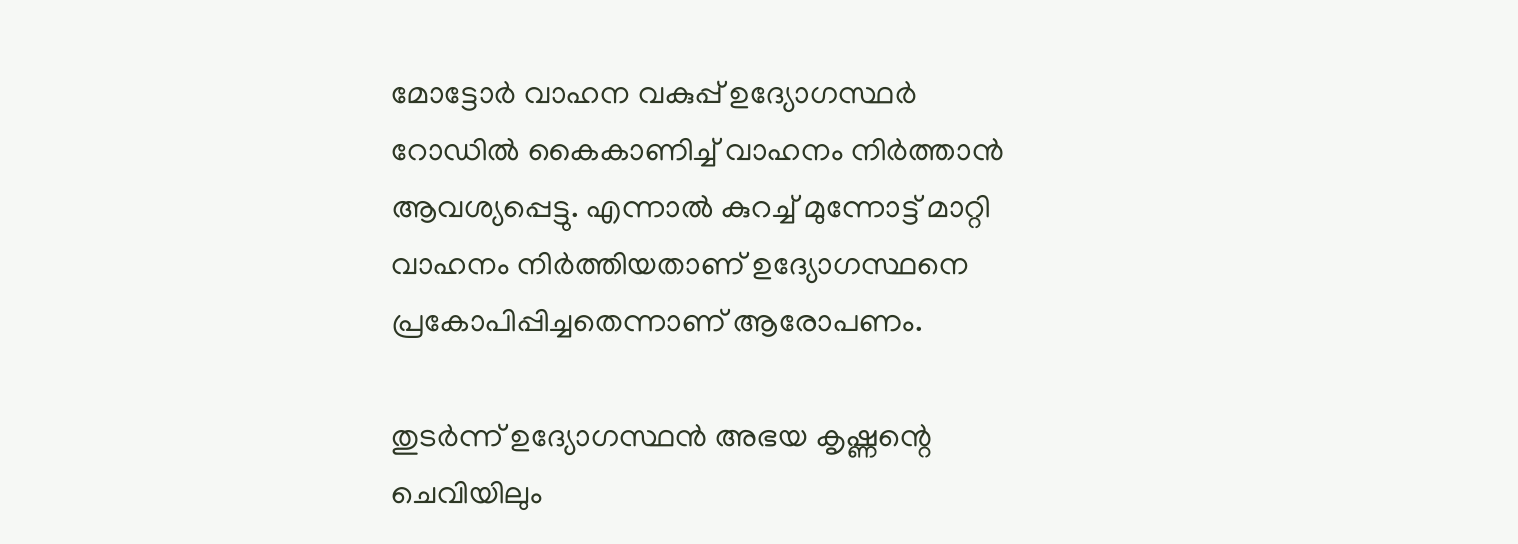മോട്ടോർ വാഹന വകുപ്പ് ഉദ്യോഗസ്ഥർ റോഡിൽ കൈകാണിച്ച് വാഹനം നിർത്താൻ ആവശ്യപ്പെട്ടു. എന്നാൽ കുറച്ച് മുന്നോട്ട് മാറ്റി വാഹനം നിർത്തിയതാണ് ഉദ്യോഗസ്ഥനെ പ്രകോപിപ്പിച്ചതെന്നാണ് ആരോപണം.

തുടർന്ന് ഉദ്യോഗസ്ഥൻ അഭയ കൃഷ്ണന്റെ ചെവിയിലും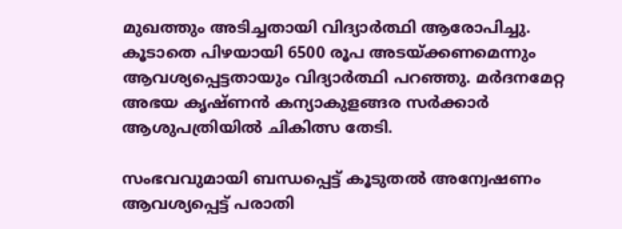മുഖത്തും അടിച്ചതായി വിദ്യാർത്ഥി ആരോപിച്ചു. കൂടാതെ പിഴയായി 6500 രൂപ അടയ്ക്കണമെന്നും ആവശ്യപ്പെട്ടതായും വിദ്യാർത്ഥി പറഞ്ഞു. മർദനമേറ്റ അഭയ കൃഷ്ണൻ കന്യാകുളങ്ങര സർക്കാർ ആശുപത്രിയിൽ ചികിത്സ തേടി.

സംഭവവുമായി ബന്ധപ്പെട്ട് കൂടുതൽ അന്വേഷണം ആവശ്യപ്പെട്ട് പരാതി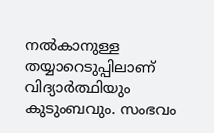നൽകാനുള്ള തയ്യാറെടുപ്പിലാണ് വിദ്യാർത്ഥിയും കുടുംബവും. സംഭവം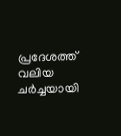പ്രദേശത്ത് വലിയ ചർച്ചയായി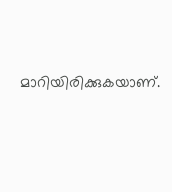മാറിയിരിക്കുകയാണ്.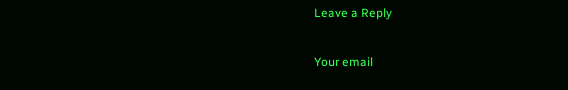Leave a Reply

Your email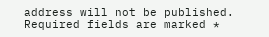address will not be published. Required fields are marked *